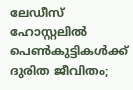ലേഡീസ് ഹോസ്റ്റലിൽ പെൺകുട്ടികൾക്ക് ദുരിത ജീവിതം;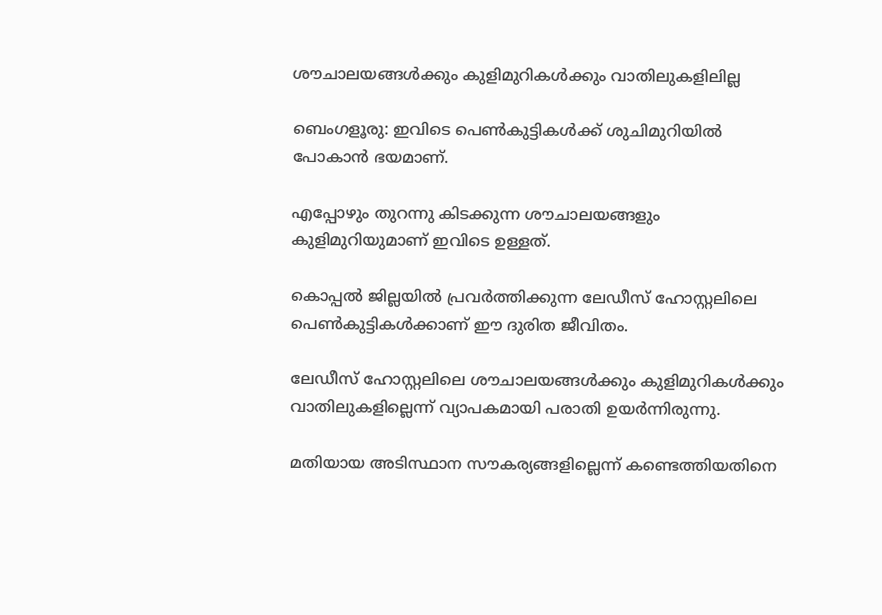ശൗചാലയങ്ങള്‍ക്കും കുളിമുറികള്‍ക്കും വാതിലുകളിലില്ല

ബെംഗളൂരു: ഇവിടെ പെണ്‍കുട്ടികള്‍ക്ക് ശുചിമുറിയില്‍ പോകാൻ ഭയമാണ്.

എപ്പോഴും തുറന്നു കിടക്കുന്ന ശൗചാലയങ്ങളും കുളിമുറിയുമാണ് ഇവിടെ ഉള്ളത്.

കൊപ്പല്‍ ജില്ലയില്‍ പ്രവർത്തിക്കുന്ന ലേഡീസ് ഹോസ്റ്റലിലെ പെണ്‍കുട്ടികള്‍ക്കാണ് ഈ ദുരിത ജീവിതം.

ലേഡീസ് ഹോസ്റ്റലിലെ ശൗചാലയങ്ങള്‍ക്കും കുളിമുറികള്‍ക്കും വാതിലുകളില്ലെന്ന് വ്യാപകമായി പരാതി ഉയർന്നിരുന്നു.

മതിയായ അടിസ്ഥാന സൗകര്യങ്ങളില്ലെന്ന് കണ്ടെത്തിയതിനെ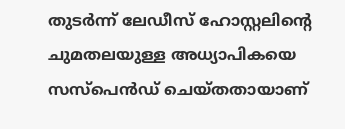തുടർന്ന് ലേഡീസ് ഹോസ്റ്റലിന്റെ ചുമതലയുള്ള അധ്യാപികയെ സസ്പെൻഡ് ചെയ്തതായാണ്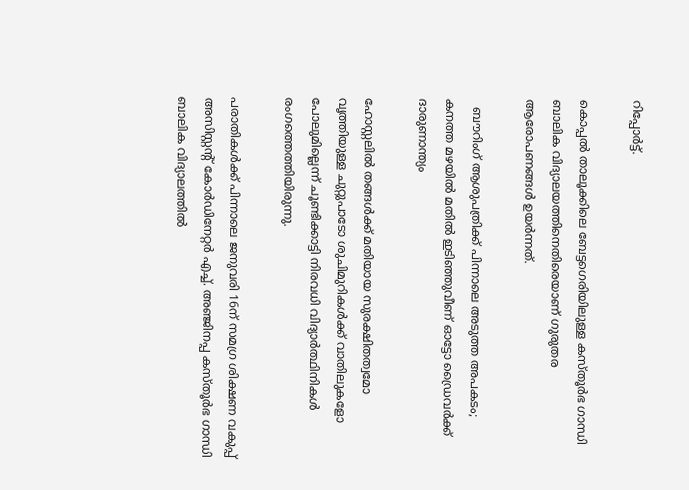റിപ്പോർട്ട്.

കൊപ്പല്‍ താലൂക്കിലെ ബേട്ടഗെരിയിലുള്ള കസ്തൂർഭ ഗാന്ധി ബാലിക വിദ്യാലയത്തിനെതിരെയാണ് ഗുരുതര ആരോപണങ്ങള്‍ ഉയർന്നത്.

  ബൗറിംഗ് ആശുപത്രിക്ക് പിന്നാലെ അടുത്ത അപകടം; കനത്ത മഴയിൽ മതിൽ ഇടിഞ്ഞുവീണ് ഓട്ടോ ഡ്രൈവർക്ക് ദാരുണാന്ത്യം

ഹോസ്റ്റലില്‍ തങ്ങള്‍ക്ക് മതിയായ സുരക്ഷിതത്വമോ വൃത്തിയുള്ള ചുറ്റുപാടോ ശുചിമുറികള്‍ക്ക് വാതിലുകളോ പോലുമില്ലെന്ന് ചൂണ്ടിക്കാട്ടി നിരവധി വിദ്യാർത്ഥിനികള്‍ രംഗത്തെത്തിയിരുന്നു.

പരാതികള്‍ക്ക് പിന്നാലെ ജനുവരി 16ന് സമഗ്ര ശിക്ഷണ വകുപ്പ് അസിസ്റ്റന്റ് കോർഡിനേറ്റർ എച്ച്‌. അഞ്ജിനപ്പ കസ്തൂർഭ ഗാന്ധി ബാലിക വിദ്യാലത്തില്‍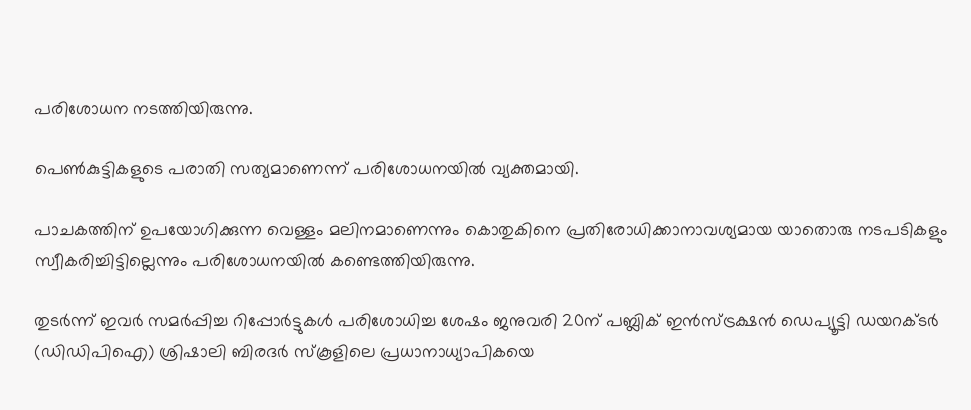പരിശോധന നടത്തിയിരുന്നു.

പെണ്‍കുട്ടികളുടെ പരാതി സത്യമാണെന്ന് പരിശോധനയില്‍ വ്യക്തമായി.

പാചകത്തിന് ഉപയോഗിക്കുന്ന വെള്ളം മലിനമാണെന്നും കൊതുകിനെ പ്രതിരോധിക്കാനാവശ്യമായ യാതൊരു നടപടികളും സ്വീകരിച്ചിട്ടില്ലെന്നും പരിശോധനയില്‍ കണ്ടെത്തിയിരുന്നു.

തുടർന്ന് ഇവർ സമർപ്പിച്ച റിപ്പോർട്ടുകള്‍ പരിശോധിച്ച ശേഷം ജനുവരി 20ന് പബ്ലിക് ഇൻസ്ട്രക്ഷൻ ഡെപ്യൂട്ടി ഡയറക്ടർ (ഡിഡിപിഐ) ശ്രിഷാലി ബിരദർ സ്കൂളിലെ പ്രധാനാധ്യാപികയെ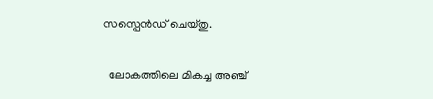സസ്പെൻഡ് ചെയ്തു.

  ലോകത്തിലെ മികച്ച അഞ്ച്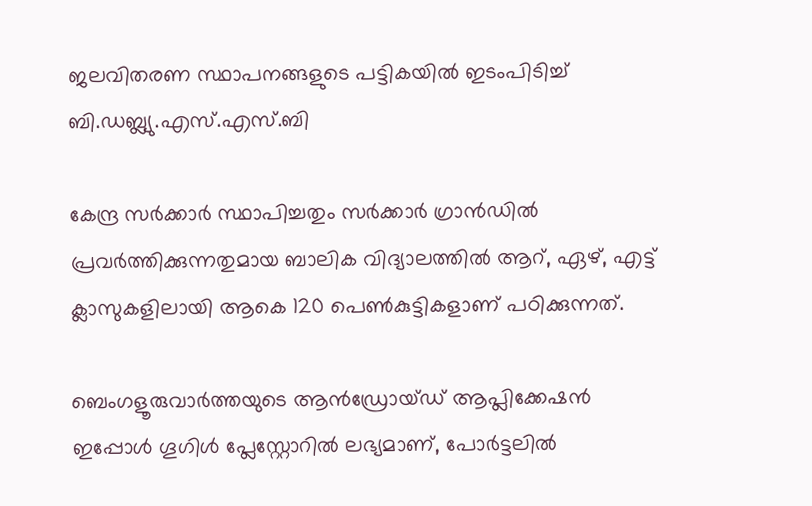ജലവിതരണ സ്ഥാപനങ്ങളുടെ പട്ടികയിൽ ഇടംപിടിച്ച് ബി.ഡബ്ല്യു.എസ്.എസ്.ബി

കേന്ദ്ര സർക്കാർ സ്ഥാപിച്ചതും സർക്കാർ ഗ്രാൻഡില്‍ പ്രവർത്തിക്കുന്നതുമായ ബാലിക വിദ്യാലത്തില്‍ ആറ്, ഏഴ്, എട്ട് ക്ലാസുകളിലായി ആകെ 120 പെണ്‍കുട്ടികളാണ് പഠിക്കുന്നത്.

ബെംഗളൂരുവാർത്തയുടെ ആൻഡ്രോയ്ഡ് ആപ്ലിക്കേഷൻ ഇപ്പോൾ ഗൂഗിൾ പ്ലേസ്റ്റോറിൽ ലഭ്യമാണ്, പോർട്ടലിൽ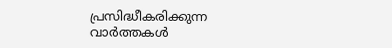പ്രസിദ്ധീകരിക്കുന്ന വാർത്തകൾ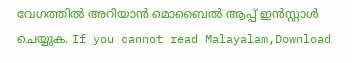വേഗത്തിൽ അറിയാൻ മൊബൈൽ ആപ്പ് ഇൻസ്റ്റാൾ ചെയ്യുക. If you cannot read Malayalam,Download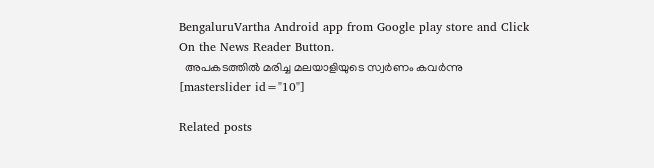BengaluruVartha Android app from Google play store and Click On the News Reader Button.
  അപകടത്തിൽ മരിച്ച മലയാളിയുടെ സ്വർണം കവർന്നു
[masterslider id="10"]

Related posts